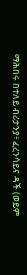ማሕበሩ በተለይ ብሪታንያ፥ ፈረንሳይና ዳች (ወይም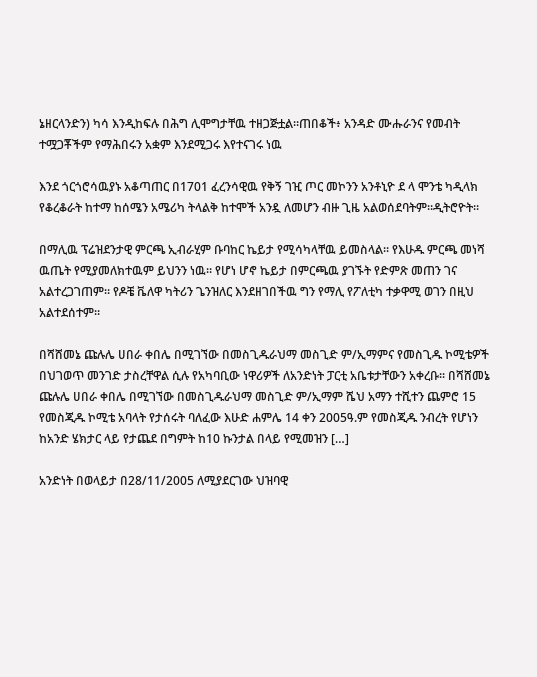ኔዘርላንድን) ካሳ እንዲከፍሉ በሕግ ሊሞግታቸዉ ተዘጋጅቷል።ጠበቆች፥ አንዳድ ሙሑራንና የመብት ተሟጋቾችም የማሕበሩን አቋም እንደሚጋሩ እየተናገሩ ነዉ

እንደ ጎርጎሮሳዉያኑ አቆጣጠር በ1701 ፈረንሳዊዉ የቅኝ ገዢ ጦር መኮንን አንቶኒዮ ደ ላ ሞንቴ ካዲላክ የቆረቆራት ከተማ ከሰሜን አሜሪካ ትላልቅ ከተሞች አንዷ ለመሆን ብዙ ጊዜ አልወሰደባትም።ዲትሮዮት።

በማሊዉ ፕሬዝደንታዊ ምርጫ ኢብራሂም ቡባከር ኬይታ የሚሳካላቸዉ ይመስላል። የእሁዱ ምርጫ መነሻ ዉጤት የሚያመለክተዉም ይህንን ነዉ። የሆነ ሆኖ ኬይታ በምርጫዉ ያገኙት የድምጽ መጠን ገና አልተረጋገጠም። የዶቼ ቬለዋ ካትሪን ጌንዝለር እንደዘገበችዉ ግን የማሊ የፖለቲካ ተቃዋሚ ወገን በዚህ አልተደሰተም።

በሻሸመኔ ጩሉሌ ሀበራ ቀበሌ በሚገኘው በመስጊዱራህማ መስጊድ ም/ኢማምና የመስጊዱ ኮሚቴዎች በህገወጥ መንገድ ታስረቸዋል ሲሉ የአካባቢው ነዋሪዎች ለአንድነት ፓርቲ አቤቱታቸውን አቀረቡ፡፡ በሻሸመኔ ጩሉሌ ሀበራ ቀበሌ በሚገኘው በመስጊዱራህማ መስጊድ ም/ኢማም ሼህ አማን ተሺተን ጨምሮ 15 የመስጂዱ ኮሚቴ አባላት የታሰሩት ባለፈው እሁድ ሐምሌ 14 ቀን 2005ዓ.ም የመስጂዱ ንብረት የሆነን ከአንድ ሄክታር ላይ የታጨደ በግምት ከ10 ኩንታል በላይ የሚመዝን […]

አንድነት በወላይታ በ28/11/2005 ለሚያደርገው ህዝባዊ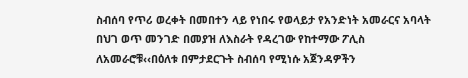ስብሰባ የጥሪ ወረቀት በመበተን ላይ የነበሩ የወላይታ የአንድነት አመራርና አባላት በህገ ወጥ መንገድ በመያዝ ለእስራት የዳረገው የከተማው ፖሊስ ለአመራሮቹ‹‹በዕለቱ በምታደርጉት ስብሰባ የሚነሱ አጀንዳዎችን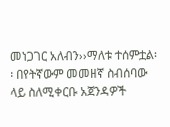መነጋገር አለብን››ማለቱ ተሰምቷል፡፡ በየትኛውም መመዘኛ ስብሰባው ላይ ስለሚቀርቡ አጀንዳዎች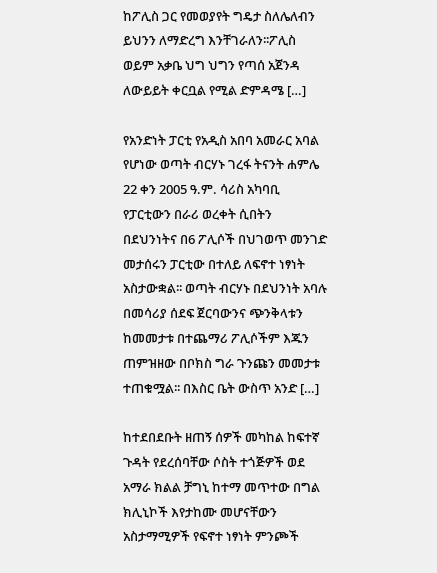ከፖሊስ ጋር የመወያየት ግዴታ ስለሌለብን ይህንን ለማድረግ እንቸገራለን፡፡ፖሊስ ወይም አቃቤ ህግ ህግን የጣሰ አጀንዳ ለውይይት ቀርቧል የሚል ድምዳሜ […]

የአንድነት ፓርቲ የአዲስ አበባ አመራር አባል የሆነው ወጣት ብርሃኑ ገረፋ ትናንት ሐምሌ 22 ቀን 2005 ዓ.ም. ሳሪስ አካባቢ የፓርቲውን በራሪ ወረቀት ሲበትን በደህንነትና በ6 ፖሊሶች በህገወጥ መንገድ መታሰሩን ፓርቲው በተለይ ለፍኖተ ነፃነት አስታውቋል፡፡ ወጣት ብርሃኑ በደህንነት አባሉ በመሳሪያ ሰደፍ ጀርባውንና ጭንቅላቱን ከመመታቱ በተጨማሪ ፖሊሶችም እጁን ጠምዝዘው በቦክስ ግራ ጉንጩን መመታቱ ተጠቁሟል፡፡ በእስር ቤት ውስጥ አንድ […]

ከተደበደቡት ዘጠኝ ሰዎች መካከል ከፍተኛ ጉዳት የደረሰባቸው ሶስት ተጎጅዎች ወደ አማራ ክልል ቻግኒ ከተማ መጥተው በግል ክሊኒኮች እየታከሙ መሆናቸውን አስታማሚዎች የፍኖተ ነፃነት ምንጮች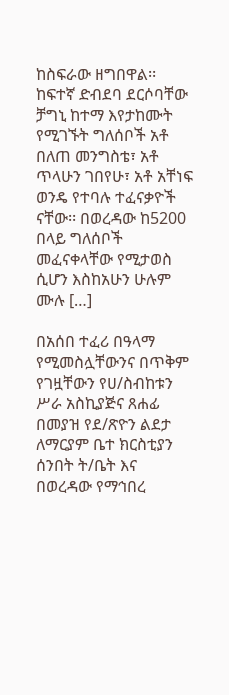ከስፍራው ዘግበዋል፡፡ ከፍተኛ ድብደባ ደርሶባቸው ቻግኒ ከተማ እየታከሙት የሚገኙት ግለሰቦች አቶ በለጠ መንግስቴ፣ አቶ ጥላሁን ገበየሁ፣ አቶ አቸነፍ ወንዴ የተባሉ ተፈናቃዮች ናቸው፡፡ በወረዳው ከ5200 በላይ ግለሰቦች መፈናቀላቸው የሚታወስ ሲሆን እስከአሁን ሁሉም ሙሉ […]

በአሰበ ተፈሪ በዓላማ የሚመስሏቸውንና በጥቅም የገዟቸውን የሀ/ስብከቱን ሥራ አስኪያጅና ጸሐፊ በመያዝ የደ/ጽዮን ልደታ ለማርያም ቤተ ክርስቲያን ሰንበት ት/ቤት እና በወረዳው የማኅበረ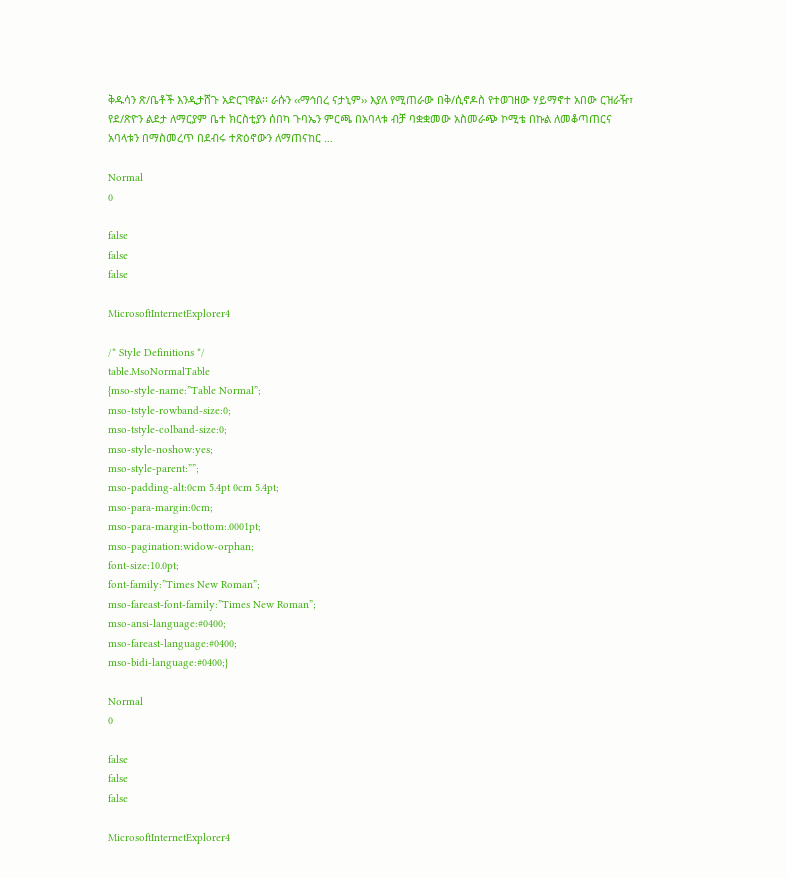ቅዱሳን ጽ/ቤቶች እንዲታሸጉ አድርገዋል፡፡ ራሱን ‹‹ማኅበረ ናታኒም›› እያለ የሚጠራው በቅ/ሲኖዶስ የተወገዘው ሃይማኖተ አበው ርዝራዥ፣ የደ/ጽዮን ልደታ ለማርያም ቤተ ክርስቲያን ሰበካ ጉባኤን ምርጫ በአባላቱ ብቻ ባቋቋመው አስመራጭ ኮሚቴ በኩል ለመቆጣጠርና አባላቱን በማስመረጥ በደብሩ ተጽዕኖውን ለማጠናከር …

Normal
0

false
false
false

MicrosoftInternetExplorer4

/* Style Definitions */
table.MsoNormalTable
{mso-style-name:”Table Normal”;
mso-tstyle-rowband-size:0;
mso-tstyle-colband-size:0;
mso-style-noshow:yes;
mso-style-parent:””;
mso-padding-alt:0cm 5.4pt 0cm 5.4pt;
mso-para-margin:0cm;
mso-para-margin-bottom:.0001pt;
mso-pagination:widow-orphan;
font-size:10.0pt;
font-family:”Times New Roman”;
mso-fareast-font-family:”Times New Roman”;
mso-ansi-language:#0400;
mso-fareast-language:#0400;
mso-bidi-language:#0400;}

Normal
0

false
false
false

MicrosoftInternetExplorer4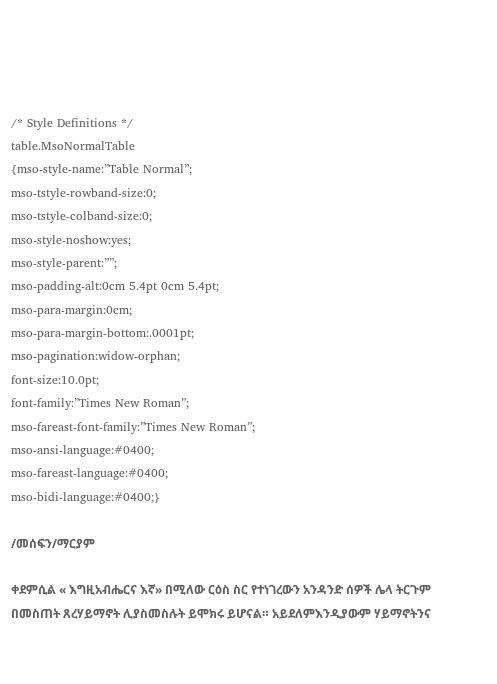/* Style Definitions */
table.MsoNormalTable
{mso-style-name:”Table Normal”;
mso-tstyle-rowband-size:0;
mso-tstyle-colband-size:0;
mso-style-noshow:yes;
mso-style-parent:””;
mso-padding-alt:0cm 5.4pt 0cm 5.4pt;
mso-para-margin:0cm;
mso-para-margin-bottom:.0001pt;
mso-pagination:widow-orphan;
font-size:10.0pt;
font-family:”Times New Roman”;
mso-fareast-font-family:”Times New Roman”;
mso-ansi-language:#0400;
mso-fareast-language:#0400;
mso-bidi-language:#0400;}

/መሰፍን/ማርያም

ቀደምሲል « እግዚአብሔርና እኛ» በሚለው ርዕስ ስር የተነገረውን አንዳንድ ሰዎች ሌላ ትርጉም በመስጠት ጸረሃይማኖት ሊያስመስሉት ይሞክሩ ይሆናል። አይደለምእንዲያውም ሃይማኖትንና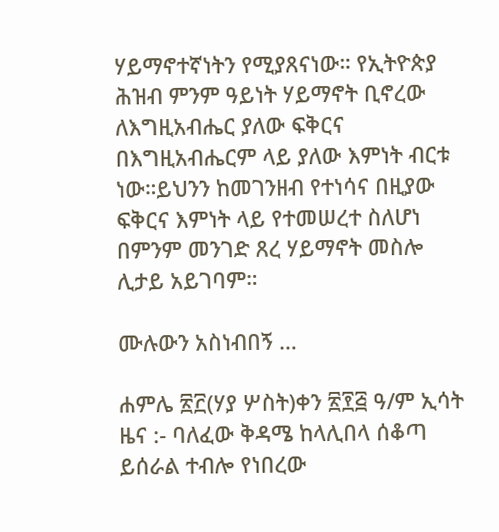ሃይማኖተኛነትን የሚያጸናነው። የኢትዮጵያ ሕዝብ ምንም ዓይነት ሃይማኖት ቢኖረው ለእግዚአብሔር ያለው ፍቅርና በእግዚአብሔርም ላይ ያለው እምነት ብርቱ ነው።ይህንን ከመገንዘብ የተነሳና በዚያው ፍቅርና እምነት ላይ የተመሠረተ ስለሆነ በምንም መንገድ ጸረ ሃይማኖት መስሎ ሊታይ አይገባም።

ሙሉውን አስነብበኝ …

ሐምሌ ፳፫(ሃያ ሦስት)ቀን ፳፻፭ ዓ/ም ኢሳት ዜና :- ባለፈው ቅዳሜ ከላሊበላ ሰቆጣ ይሰራል ተብሎ የነበረው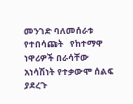መንገድ ባለመሰራቱ የተበሳጩት   የከተማዋ ነዋሪዎች በራሳቸው አነሳሽነት የተቃውሞ ሰልፍ ያደረጉ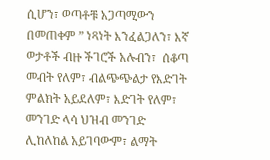ሲሆን፣ ወጣቶቹ አጋጣሚውን በመጠቀም ” ነጻነት እንፈልጋለን፣ እኛ ወታቶች ብዙ ችገሮች አሉብን፣  ሰቆጣ መብት የለም፣ ብልጭጭልታ የእድገት ምልክት አይደለም፣ እድገት የለም፣ መንገድ ላሳ ህዝብ መንገድ ሊከለከል አይገባውም፣ ልማት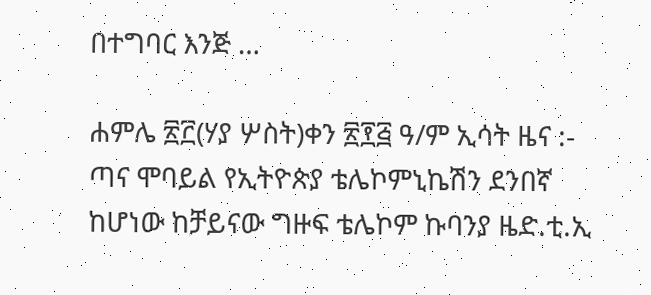በተግባር እንጅ …

ሐምሌ ፳፫(ሃያ ሦስት)ቀን ፳፻፭ ዓ/ም ኢሳት ዜና :- ጣና ሞባይል የኢትዮጵያ ቴሌኮምኒኬሽን ደንበኛ ከሆነው ከቻይናው ግዙፍ ቴሌኮም ኩባንያ ዜድ.ቲ.ኢ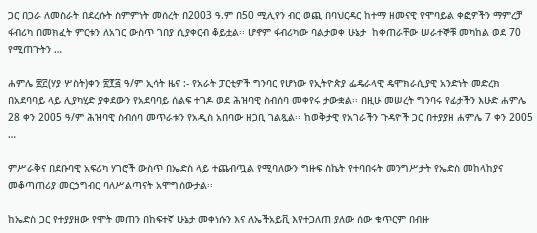ጋር በጋራ ለመስራት በደረሱት ስምምነት መሰረት በ2003 ዓ.ም በ50 ሚሊየን ብር ወጪ በባህርዳር ከተማ ዘመናዊ የሞባይል ቀፎዎችን ማምረቻ ፋብሪካ በመክፈት ምርቱን ለአገር ውስጥ ገበያ ሲያቀርብ ቆይቷል፡፡ ሆኖም ፋብሪካው ባልታወቀ ሁኔታ  ከቀጠራቸው ሠራተኞቹ መካከል ወደ 70 የሚጠጉትን …

ሐምሌ ፳፫(ሃያ ሦስት)ቀን ፳፻፭ ዓ/ም ኢሳት ዜና :- የአራት ፓርቲዎች ግንባር የሆነው የኢትዮጵያ ፌዴራላዊ ዴሞክራሲያዊ አንድነት መድረክ በአደባባይ ላይ ሊያካሂድ ያቀደውን የአደባባይ ሰልፍ ተገዶ ወደ ሕዝባዊ ስብሰባ መቀየሩ ታውቋል፡፡ በዚሁ መሠረት ግንባሩ የፊታችን እሁድ ሐምሌ 28 ቀን 2005 ዓ/ም ሕዝባዊ ስብሰባ መጥራቱን የአዲስ አበባው ዘጋቢ ገልጿል፡፡ ከወቅታዊ የአገራችን ጉዳዮች ጋር በተያያዘ ሐምሌ 7 ቀን 2005 …

ምሥራቅና በደቡባዊ አፍሪካ ሃገሮች ውስጥ በኤድስ ላይ ተጨብጧል የሚባለውን ግዙፍ ስኬት የተባበሩት መንግሥታት የኤድስ መከላከያና መቆጣጠሪያ መርኃግብር ባለሥልጣናት አሞግሰውታል፡፡

ከኤድስ ጋር የተያያዘው የሞት መጠን በከፍተኛ ሁኔታ መቀነሱን እና ለኤችአይቪ እየተጋለጠ ያለው ሰው ቁጥርም በብዙ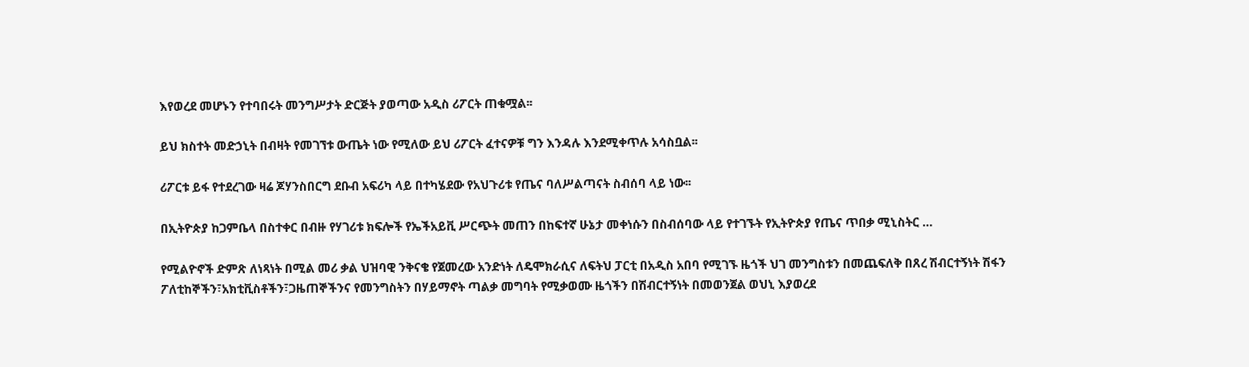እየወረደ መሆኑን የተባበሩት መንግሥታት ድርጅት ያወጣው አዲስ ሪፖርት ጠቁሟል፡፡

ይህ ክስተት መድኃኒት በብዛት የመገኘቱ ውጤት ነው የሚለው ይህ ሪፖርት ፈተናዎቹ ግን እንዳሉ እንደሚቀጥሉ አሳስቧል፡፡

ሪፖርቱ ይፋ የተደረገው ዛሬ ጆሃንስበርግ ደቡብ አፍሪካ ላይ በተካሄደው የአህጉሪቱ የጤና ባለሥልጣናት ስብሰባ ላይ ነው፡፡

በኢትዮጵያ ከጋምቤላ በስተቀር በብዙ የሃገሪቱ ክፍሎች የኤችአይቪ ሥርጭት መጠን በከፍተኛ ሁኔታ መቀነሱን በስብሰባው ላይ የተገኙት የኢትዮጵያ የጤና ጥበቃ ሚኒስትር …

የሚልዮኖች ድምጽ ለነጻነት በሚል መሪ ቃል ህዝባዊ ንቅናቄ የጀመረው አንድነት ለዴሞክራሲና ለፍትህ ፓርቲ በአዲስ አበባ የሚገኙ ዜጎች ህገ መንግስቱን በመጨፍለቅ በጸረ ሽብርተኝነት ሽፋን ፖለቲከኞችን፣አክቲቪስቶችን፣ጋዜጠኞችንና የመንግስትን በሃይማኖት ጣልቃ መግባት የሚቃወሙ ዜጎችን በሽብርተኝነት በመወንጀል ወህኒ እያወረደ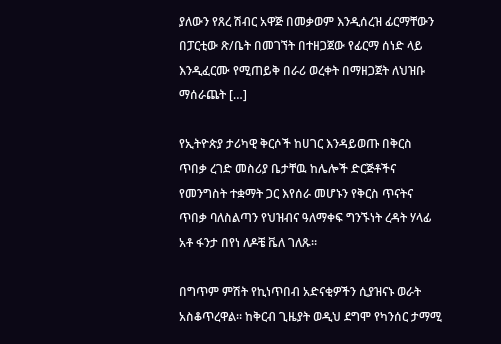ያለውን የጸረ ሽብር አዋጅ በመቃወም እንዲሰረዝ ፊርማቸውን በፓርቲው ጽ/ቤት በመገኘት በተዘጋጀው የፊርማ ሰነድ ላይ እንዲፈርሙ የሚጠይቅ በራሪ ወረቀት በማዘጋጀት ለህዝቡ ማሰራጨት […]

የኢትዮጵያ ታሪካዊ ቅርሶች ከሀገር እንዳይወጡ በቅርስ ጥበቃ ረገድ መስሪያ ቤታቸዉ ከሌሎች ድርጅቶችና የመንግስት ተቋማት ጋር እየሰራ መሆኑን የቅርስ ጥናትና ጥበቃ ባለስልጣን የህዝብና ዓለማቀፍ ግንኙነት ረዳት ሃላፊ አቶ ፋንታ በየነ ለዶቼ ቬለ ገለጹ።

በግጥም ምሽት የኪነጥበብ አድናቂዎችን ሲያዝናኑ ወራት አስቆጥረዋል። ከቅርብ ጊዜያት ወዲህ ደግሞ የካንሰር ታማሚ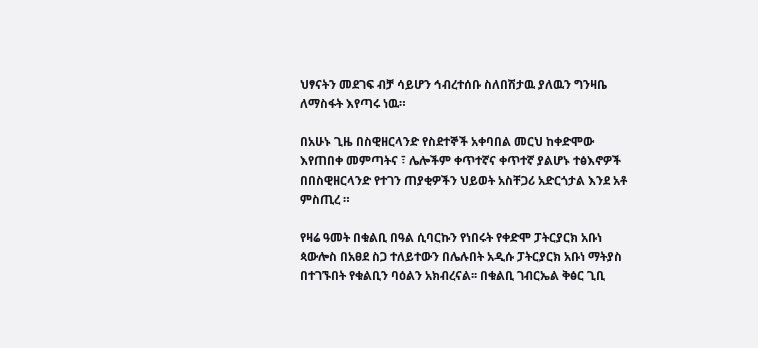ህፃናትን መደገፍ ብቻ ሳይሆን ኅብረተሰቡ ስለበሽታዉ ያለዉን ግንዛቤ ለማስፋት እየጣሩ ነዉ።

በአሁኑ ጊዜ በስዊዘርላንድ የስደተኞች አቀባበል መርህ ከቀድሞው እየጠበቀ መምጣትና ፣ ሌሎችም ቀጥተኛና ቀጥተኛ ያልሆኑ ተፅእኖዎች በበስዊዘርላንድ የተገን ጠያቂዎችን ህይወት አስቸጋሪ አድርጎታል እንደ አቶ ምስጢረ ።

የዛሬ ዓመት በቁልቢ በዓል ሲባርኩን የነበሩት የቀድሞ ፓትርያርክ አቡነ ጳውሎስ በአፀደ ስጋ ተለይተውን በሌሉበት አዲሱ ፓትርያርክ አቡነ ማትያስ በተገኙበት የቁልቢን ባዕልን አክብረናል፡፡ በቁልቢ ገብርኤል ቅፅር ጊቢ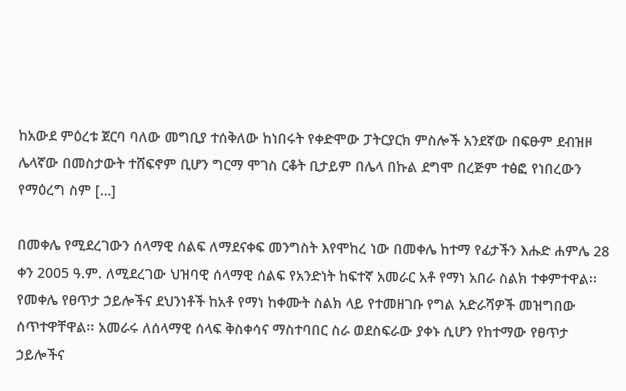ከአውደ ምዕረቱ ጀርባ ባለው መግቢያ ተሰቅለው ከነበሩት የቀድሞው ፓትርያርክ ምስሎች አንደኛው በፍፁም ደብዝዞ ሌላኛው በመስታውት ተሸፍኖም ቢሆን ግርማ ሞገስ ርቆት ቢታይም በሌላ በኩል ደግሞ በረጅም ተፅፎ የነበረውን የማዕረግ ስም […]

በመቀሌ የሚደረገውን ሰላማዊ ሰልፍ ለማደናቀፍ መንግስት እየሞከረ ነው በመቀሌ ከተማ የፊታችን እሑድ ሐምሌ 28 ቀን 2005 ዓ.ም. ለሚደረገው ህዝባዊ ሰላማዊ ሰልፍ የአንድነት ከፍተኛ አመራር አቶ የማነ አበራ ስልክ ተቀምተዋል፡፡ የመቀሌ የፀጥታ ኃይሎችና ደህንነቶች ከአቶ የማነ ከቀሙት ስልክ ላይ የተመዘገቡ የግል አድራሻዎች መዝግበው ሰጥተዋቸዋል፡፡ አመራሩ ለሰላማዊ ሰላፍ ቅስቀሳና ማስተባበር ስራ ወደስፍራው ያቀኑ ሲሆን የከተማው የፀጥታ ኃይሎችና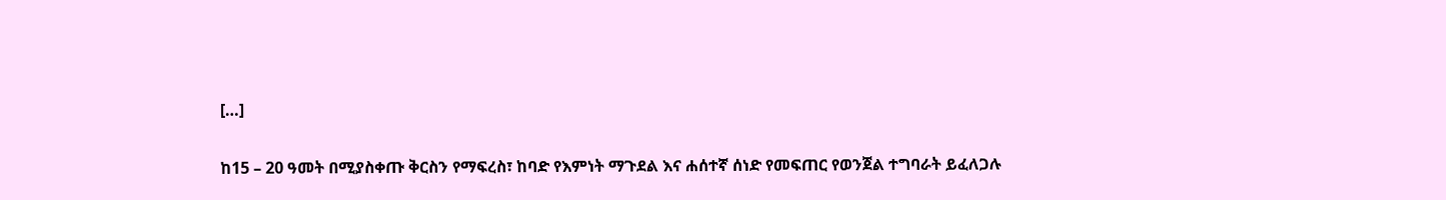[…]

ከ15 – 20 ዓመት በሚያስቀጡ ቅርስን የማፍረስ፣ ከባድ የእምነት ማጉደል እና ሐሰተኛ ሰነድ የመፍጠር የወንጀል ተግባራት ይፈለጋሉ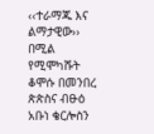‹‹ተራማጁ እና ልማታዊው›› በሚል የሚሞካሹት ቆሞሱ በመንበረ ጵጵስና ብፁዕ አቡነ ቄርሎስን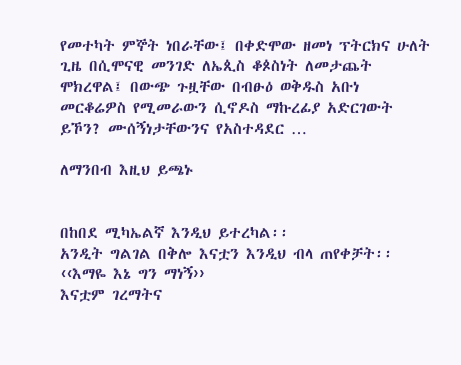የመተካት ምኞት ነበራቸው፤ በቀድሞው ዘመነ ፕትርክና ሁለት ጊዜ በሲሞናዊ መንገድ ለኤጲስ ቆጶስነት ለመታጨት ሞክረዋል፤ በውጭ ጉዟቸው በብፁዕ ወቅዱስ አቡነ መርቆሬዎስ የሚመራውን ሲኖዶስ ማኩረፊያ አድርገውት ይኾን? ሙሰኝነታቸውንና የአስተዳደር …

ለማንበብ እዚህ ይጫኑ


በከበደ ሚካኤልኛ እንዲህ ይተረካል፡፡
አንዲት ግልገል በቅሎ እናቷን እንዲህ ብላ ጠየቀቻት፡፡ ‹‹እማዬ እኔ ግን ማነኝ››
እናቷም ገረማትና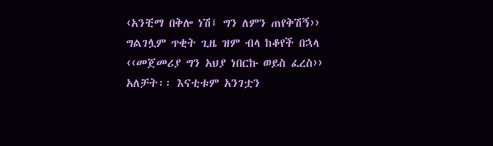‹አንቺማ በቅሎ ነሽ፤ ግን ለምን ጠየቅሽኝ››
ግልገሏም ጥቂት ጊዜ ዝም ብላ ከቆየች በኋላ ‹‹መጀመሪያ ግን አህያ ነበርኩ ወይስ ፈረስ›› አለቻት፡፡ እናቲቱም አንገቷን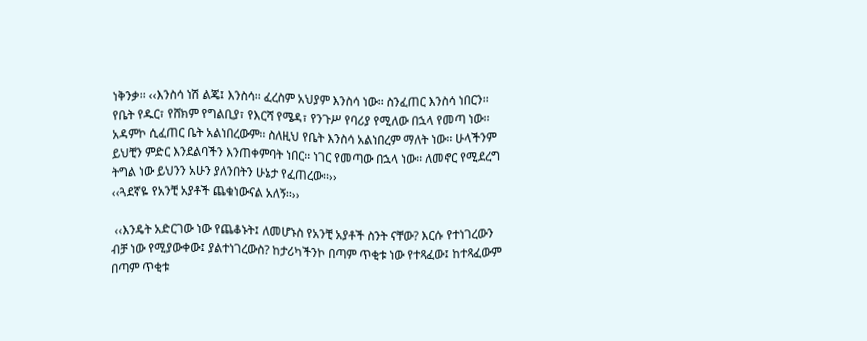ነቅንቃ፡፡ ‹‹እንስሳ ነሽ ልጄ፤ እንስሳ፡፡ ፈረስም አህያም እንስሳ ነው፡፡ ስንፈጠር እንስሳ ነበርን፡፡ የቤት የዱር፣ የሸክም የግልቢያ፣ የእርሻ የሜዳ፣ የንጉሥ የባሪያ የሚለው በኋላ የመጣ ነው፡፡ አዳምኮ ሲፈጠር ቤት አልነበረውም፡፡ ስለዚህ የቤት እንስሳ አልነበረም ማለት ነው፡፡ ሁላችንም ይህቺን ምድር እንደልባችን እንጠቀምባት ነበር፡፡ ነገር የመጣው በኋላ ነው፡፡ ለመኖር የሚደረግ ትግል ነው ይህንን አሁን ያለንበትን ሁኔታ የፈጠረው፡፡››
‹‹ጓደኛዬ የአንቺ አያቶች ጨቁነውናል አለኝ፡፡››

 ‹‹እንዴት አድርገው ነው የጨቆኑት፤ ለመሆኑስ የአንቺ አያቶች ስንት ናቸው? እርሱ የተነገረውን ብቻ ነው የሚያውቀው፤ ያልተነገረውስ? ከታሪካችንኮ በጣም ጥቂቱ ነው የተጻፈው፤ ከተጻፈውም በጣም ጥቂቱ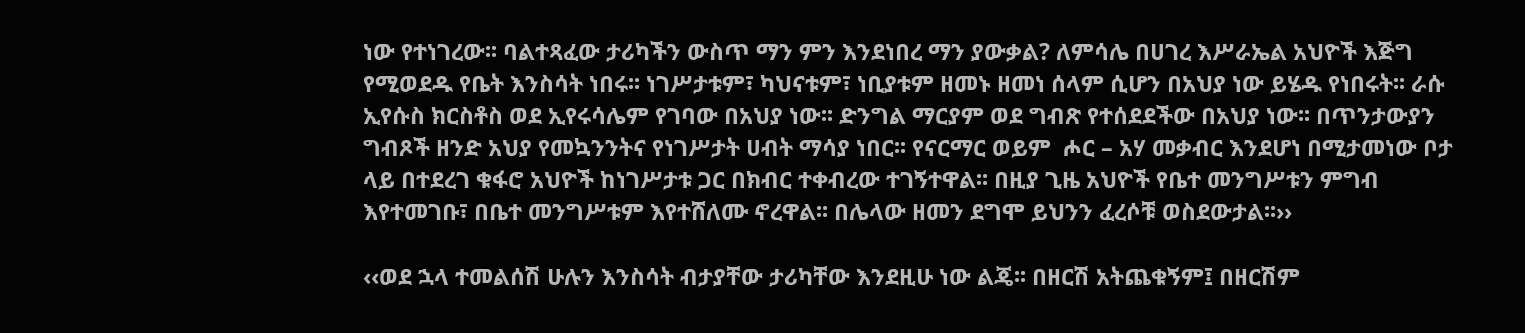ነው የተነገረው፡፡ ባልተጻፈው ታሪካችን ውስጥ ማን ምን እንደነበረ ማን ያውቃል? ለምሳሌ በሀገረ እሥራኤል አህዮች እጅግ የሚወደዱ የቤት እንስሳት ነበሩ፡፡ ነገሥታቱም፣ ካህናቱም፣ ነቢያቱም ዘመኑ ዘመነ ሰላም ሲሆን በአህያ ነው ይሄዱ የነበሩት፡፡ ራሱ ኢየሱስ ክርስቶስ ወደ ኢየሩሳሌም የገባው በአህያ ነው፡፡ ድንግል ማርያም ወደ ግብጽ የተሰደደችው በአህያ ነው፡፡ በጥንታውያን ግብጾች ዘንድ አህያ የመኳንንትና የነገሥታት ሀብት ማሳያ ነበር፡፡ የናርማር ወይም  ሖር – አሃ መቃብር እንደሆነ በሚታመነው ቦታ ላይ በተደረገ ቁፋሮ አህዮች ከነገሥታቱ ጋር በክብር ተቀብረው ተገኝተዋል፡፡ በዚያ ጊዜ አህዮች የቤተ መንግሥቱን ምግብ እየተመገቡ፣ በቤተ መንግሥቱም እየተሸለሙ ኖረዋል፡፡ በሌላው ዘመን ደግሞ ይህንን ፈረሶቹ ወስደውታል፡፡››

‹‹ወደ ኋላ ተመልሰሽ ሁሉን እንስሳት ብታያቸው ታሪካቸው እንደዚሁ ነው ልጄ፡፡ በዘርሽ አትጨቁኝም፤ በዘርሽም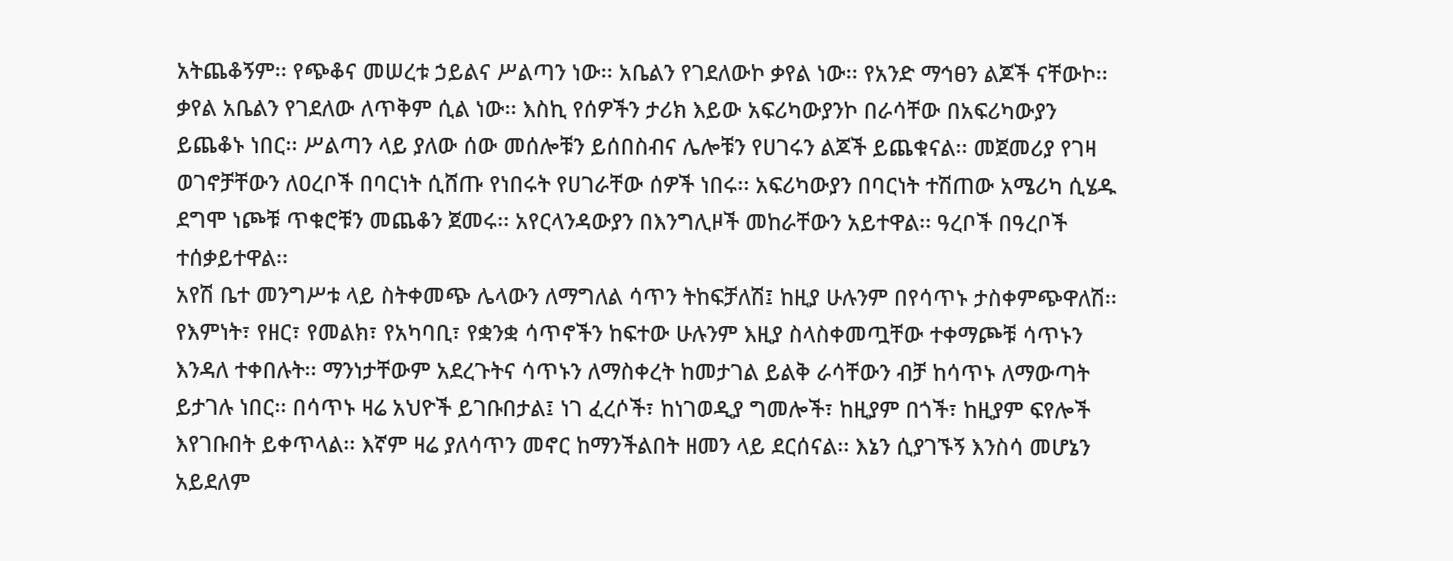አትጨቆኝም፡፡ የጭቆና መሠረቱ ኃይልና ሥልጣን ነው፡፡ አቤልን የገደለውኮ ቃየል ነው፡፡ የአንድ ማኅፀን ልጆች ናቸውኮ፡፡ ቃየል አቤልን የገደለው ለጥቅም ሲል ነው፡፡ እስኪ የሰዎችን ታሪክ እይው አፍሪካውያንኮ በራሳቸው በአፍሪካውያን ይጨቆኑ ነበር፡፡ ሥልጣን ላይ ያለው ሰው መሰሎቹን ይሰበስብና ሌሎቹን የሀገሩን ልጆች ይጨቁናል፡፡ መጀመሪያ የገዛ ወገኖቻቸውን ለዐረቦች በባርነት ሲሸጡ የነበሩት የሀገራቸው ሰዎች ነበሩ፡፡ አፍሪካውያን በባርነት ተሽጠው አሜሪካ ሲሄዱ ደግሞ ነጮቹ ጥቁሮቹን መጨቆን ጀመሩ፡፡ አየርላንዳውያን በእንግሊዞች መከራቸውን አይተዋል፡፡ ዓረቦች በዓረቦች ተሰቃይተዋል፡፡
አየሽ ቤተ መንግሥቱ ላይ ስትቀመጭ ሌላውን ለማግለል ሳጥን ትከፍቻለሽ፤ ከዚያ ሁሉንም በየሳጥኑ ታስቀምጭዋለሽ፡፡ የእምነት፣ የዘር፣ የመልክ፣ የአካባቢ፣ የቋንቋ ሳጥኖችን ከፍተው ሁሉንም እዚያ ስላስቀመጧቸው ተቀማጮቹ ሳጥኑን እንዳለ ተቀበሉት፡፡ ማንነታቸውም አደረጉትና ሳጥኑን ለማስቀረት ከመታገል ይልቅ ራሳቸውን ብቻ ከሳጥኑ ለማውጣት ይታገሉ ነበር፡፡ በሳጥኑ ዛሬ አህዮች ይገቡበታል፤ ነገ ፈረሶች፣ ከነገወዲያ ግመሎች፣ ከዚያም በጎች፣ ከዚያም ፍየሎች እየገቡበት ይቀጥላል፡፡ እኛም ዛሬ ያለሳጥን መኖር ከማንችልበት ዘመን ላይ ደርሰናል፡፡ እኔን ሲያገኙኝ እንስሳ መሆኔን አይደለም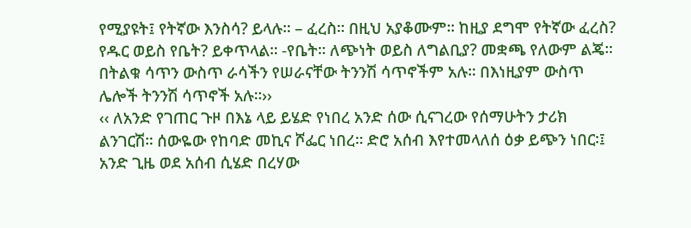የሚያዩት፤ የትኛው እንስሳ? ይላሉ፡፡ – ፈረስ፡፡ በዚህ አያቆሙም፡፡ ከዚያ ደግሞ የትኛው ፈረስ? የዱር ወይስ የቤት? ይቀጥላል፡፡ -የቤት፡፡ ለጭነት ወይስ ለግልቢያ? መቋጫ የለውም ልጄ፡፡ በትልቁ ሳጥን ውስጥ ራሳችን የሠራናቸው ትንንሽ ሳጥኖችም አሉ፡፡ በእነዚያም ውስጥ ሌሎች ትንንሽ ሳጥኖች አሉ፡፡››
‹‹ ለአንድ የገጠር ጉዞ በእኔ ላይ ይሄድ የነበረ አንድ ሰው ሲናገረው የሰማሁትን ታሪክ ልንገርሽ፡፡ ሰውዬው የከባድ መኪና ሾፌር ነበረ፡፡ ድሮ አሰብ እየተመላለሰ ዕቃ ይጭን ነበር፡፤ አንድ ጊዜ ወደ አሰብ ሲሄድ በረሃው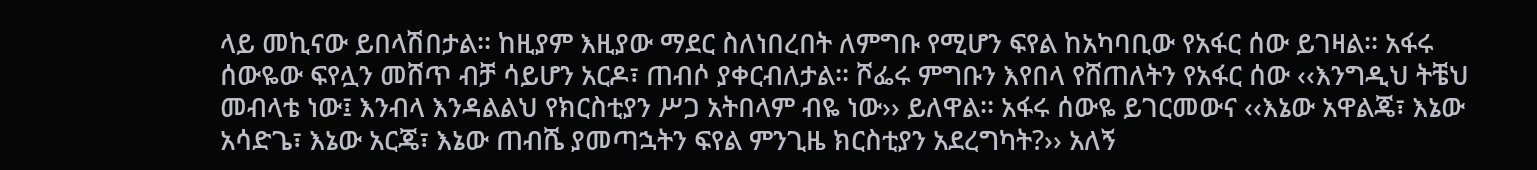ላይ መኪናው ይበላሽበታል፡፡ ከዚያም እዚያው ማደር ስለነበረበት ለምግቡ የሚሆን ፍየል ከአካባቢው የአፋር ሰው ይገዛል፡፡ አፋሩ ሰውዬው ፍየሏን መሸጥ ብቻ ሳይሆን አርዶ፣ ጠብሶ ያቀርብለታል፡፡ ሾፌሩ ምግቡን እየበላ የሸጠለትን የአፋር ሰው ‹‹እንግዲህ ትቼህ መብላቴ ነው፤ እንብላ እንዳልልህ የክርስቲያን ሥጋ አትበላም ብዬ ነው›› ይለዋል፡፡ አፋሩ ሰውዬ ይገርመውና ‹‹እኔው አዋልጄ፣ እኔው አሳድጌ፣ እኔው አርጄ፣ እኔው ጠብሼ ያመጣኋትን ፍየል ምንጊዜ ክርስቲያን አደረግካት?›› አለኝ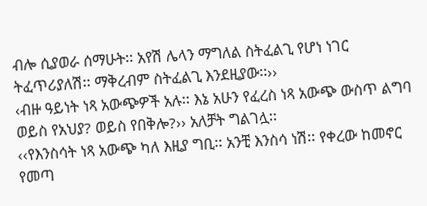ብሎ ሲያወራ ሰማሁት፡፡ አየሽ ሌላን ማግለል ስትፈልጊ የሆነ ነገር ትፈጥሪያለሽ፡፡ ማቅረብም ስትፈልጊ እንደዚያው፡፡››
‹ብዙ ዓይነት ነጻ አውጭዎች አሉ፡፡ እኔ አሁን የፈረስ ነጻ አውጭ ውስጥ ልግባ ወይስ የአህያ? ወይስ የበቅሎ?›› አለቻት ግልገሏ፡፡
‹‹የእንስሳት ነጻ አውጭ ካለ እዚያ ግቢ፡፡ አንቺ እንስሳ ነሽ፡፡ የቀረው ከመኖር የመጣ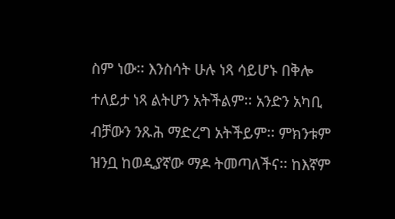ስም ነው፡፡ እንስሳት ሁሉ ነጻ ሳይሆኑ በቅሎ ተለይታ ነጻ ልትሆን አትችልም፡፡ አንድን አካቢ ብቻውን ንጹሕ ማድረግ አትችይም፡፡ ምክንቱም ዝንቧ ከወዲያኛው ማዶ ትመጣለችና፡፡ ከእኛም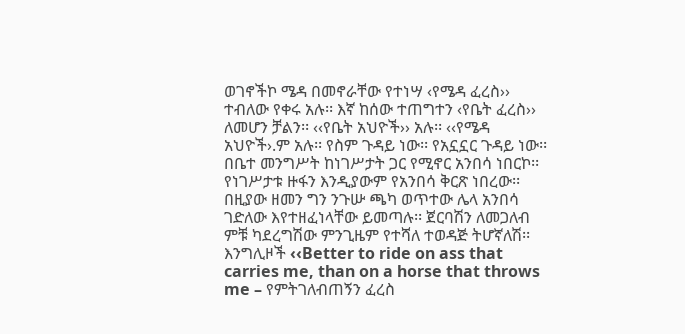ወገኖችኮ ሜዳ በመኖራቸው የተነሣ ‹የሜዳ ፈረስ›› ተብለው የቀሩ አሉ፡፡ እኛ ከሰው ተጠግተን ‹የቤት ፈረስ›› ለመሆን ቻልን፡፡ ‹‹የቤት አህዮች›› አሉ፡፡ ‹‹የሜዳ አህዮች›.ም አሉ፡፡ የስም ጉዳይ ነው፡፡ የአኗኗር ጉዳይ ነው፡፡ በቤተ መንግሥት ከነገሥታት ጋር የሚኖር አንበሳ ነበርኮ፡፡ የነገሥታቱ ዙፋን እንዲያውም የአንበሳ ቅርጽ ነበረው፡፡ በዚያው ዘመን ግን ንጉሡ ጫካ ወጥተው ሌላ አንበሳ ገድለው እየተዘፈነላቸው ይመጣሉ፡፡ ጀርባሽን ለመጋለብ ምቹ ካደረግሽው ምንጊዜም የተሻለ ተወዳጅ ትሆኛለሽ፡፡ እንግሊዞች ‹‹Better to ride on ass that carries me, than on a horse that throws me – የምትገለብጠኝን ፈረስ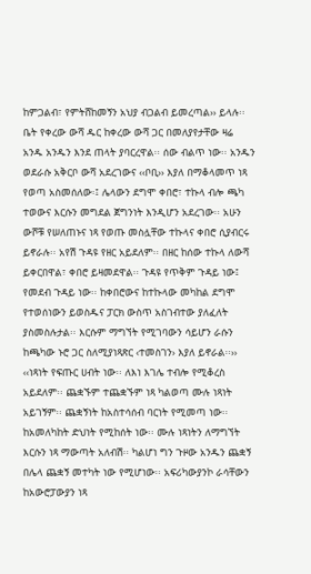ከምጋልብ፣ የምትሸከመኝን አህያ ብጋልብ ይመረጣል›› ይላሉ፡፡
ቤት የቀረው ውሻ ዱር ከቀረው ውሻ ጋር በመለያየታቸው ዛሬ አንዱ አንዱን እንደ ጠላት ያባርረዋል፡፡ ሰው ብልጥ ነው፡፡ አንዱን ወደራሱ አቅርቦ ውሻ አደረገውና ‹‹ቦቢ›› እያለ በማቆላመጥ ነጻ የወጣ አስመሰለው፡፤ ሌላውን ደግሞ ቀበሮ፣ ተኩላ ብሎ ጫካ ተወውና እርሱን መግደል ጀግንነት እንዲሆን አደረገው፡፡ አሁን ውሾቹ የሠለጠኑና ነጻ የወጡ መስሏቸው ተኩላና ቀበሮ ሲያብርሩ ይኖራሉ፡፡ አየሽ ጉዳዩ የዘር አይደለም፡፡ በዘር ከሰው ተኩላ ለውሻ ይቀርበዋል፣ ቀበሮ ይዛመደዋል፡፡ ጉዳዩ የጥቅም ጉዳይ ነው፤ የመደብ ጉዳይ ነው፡፡ ከቀበሮውና ከተኩላው መካከል ደግሞ የተወሰነውን ይወስዱና ፓርክ ውስጥ አስገብተው ያለፈለት ያስመስሉታል፡፡ እርሱም ማግኘት የሚገባውን ሳይሆን ራሱን ከጫካው ኑሮ ጋር ስለሚያነጻጽር ‹ተመስገን› እያለ ይኖራል፡፡››
‹‹ነጻነት የፍጡር ሀብት ነው፡፡ ለእነ እገሌ ተብሎ የሚቆረስ አይደለም፡፡ ጨቋኙም ተጨቋኙም ነጻ ካልወጣ ሙሉ ነጻነት አይገኝም፡፡ ጨቋኝነት ከአስተሳሰብ ባርነት የሚመጣ ነው፡፡ ከአመለካከት ድህነት የሚከሰት ነው፡፡ ሙሉ ነጻነትን ለማግኘት እርሱን ነጻ ማውጣት አለብሽ፡፡ ካልሆነ ግን ጉዞው አንዱን ጨቋኝ በሌላ ጨቋኝ መተካት ነው የሚሆነው፡፡ አፍሪካውያንኮ ራሳቸውን ከአውሮፓውያን ነጻ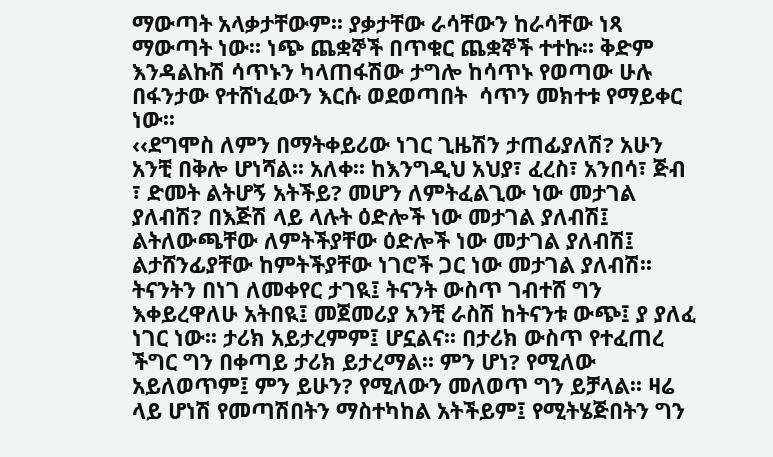ማውጣት አላቃታቸውም፡፡ ያቃታቸው ራሳቸውን ከራሳቸው ነጻ ማውጣት ነው፡፡ ነጭ ጨቋኞች በጥቁር ጨቋኞች ተተኩ፡፡ ቅድም እንዳልኩሽ ሳጥኑን ካላጠፋሽው ታግሎ ከሳጥኑ የወጣው ሁሉ በፋንታው የተሸነፈውን እርሱ ወደወጣበት  ሳጥን መክተቱ የማይቀር ነው፡፡
‹‹ደግሞስ ለምን በማትቀይሪው ነገር ጊዜሽን ታጠፊያለሽ? አሁን አንቺ በቅሎ ሆነሻል፡፡ አለቀ፡፡ ከእንግዲህ አህያ፣ ፈረስ፣ አንበሳ፣ ጅብ ፣ ድመት ልትሆኝ አትችይ? መሆን ለምትፈልጊው ነው መታገል ያለብሽ? በእጅሽ ላይ ላሉት ዕድሎች ነው መታገል ያለብሽ፤ ልትለውጫቸው ለምትችያቸው ዕድሎች ነው መታገል ያለብሽ፤ ልታሸንፊያቸው ከምትችያቸው ነገሮች ጋር ነው መታገል ያለብሽ፡፡ ትናንትን በነገ ለመቀየር ታገዪ፤ ትናንት ውስጥ ገብተሸ ግን እቀይረዋለሁ አትበዪ፤ መጀመሪያ አንቺ ራስሽ ከትናንቱ ውጭ፤ ያ ያለፈ ነገር ነው፡፡ ታሪክ አይታረምም፤ ሆኗልና፡፡ በታሪክ ውስጥ የተፈጠረ ችግር ግን በቀጣይ ታሪክ ይታረማል፡፡ ምን ሆነ? የሚለው አይለወጥም፤ ምን ይሁን? የሚለውን መለወጥ ግን ይቻላል፡፡ ዛሬ ላይ ሆነሽ የመጣሽበትን ማስተካከል አትችይም፤ የሚትሄጅበትን ግን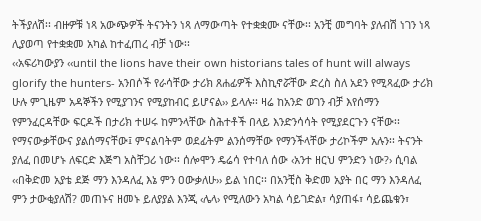ትችያለሽ፡፡ ብዙዎቹ ነጻ አውጭዎች ትናንትን ነጻ ለማውጣት የተቋቋሙ ናቸው፡፡ አንቺ መግባት ያለብሽ ነገን ነጻ ሊያወጣ የተቋቋመ አካል ከተፈጠረ ብቻ ነው፡፡
‹‹አፍሪካውያን ‹‹until the lions have their own historians tales of hunt will always glorify the hunters- አንበሶች የራሳቸው ታሪክ ጸሐፊዎች እስኪኖሯቸው ድረስ ስለ አደን የሚጻፈው ታሪክ ሁሉ ምጊዜም አዳኞችን የሚያገንና የሚያከብር ይሆናል›› ይላሉ፡፡ ዛሬ ከአንድ ወገን ብቻ እየሰማን የምንፈርዳቸው ፍርዶች በታሪክ ተሠሩ ከምንላቸው ስሕተቶች በላይ እንድንሳሳት የሚያደርጉን ናቸው፡፡ የማናውቃቸውና ያልሰማናቸው፤ ምናልባትም ወደፊትም ልንሰማቸው የማንችላቸው ታሪኮችም አሉን፡፡ ትናንት ያለፈ በመሆኑ ለፍርድ እጅግ አስቸጋሪ ነው፡፡ ሰሎሞን ዴሬሳ የተባለ ሰው ‹አንተ ዘርህ ምንድን ነው?› ሲባል ‹‹በቅድመ አያቴ ደጅ ማን እንዳለፈ እኔ ምን ዐውቃለሁ›› ይል ነበር፡፡ በአንቺስ ቅድመ አያት በር ማን እንዳለፈ ምን ታውቂያለሽ? መጠኑና ዘመኑ ይለያያል እንጂ ‹ሌላ› የሚለውን አካል ሳይገድል፣ ሳያጠፋ፣ ሳይጨቁን፣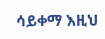ሳይቀማ እዚህ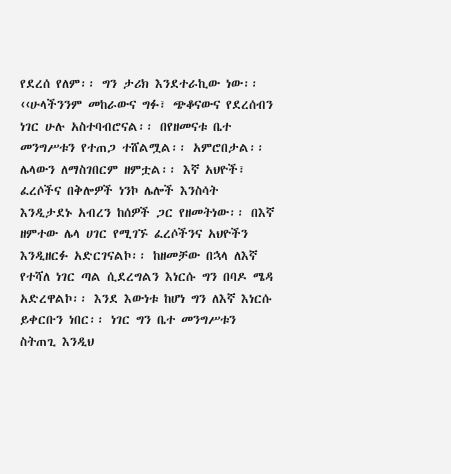የደረሰ የለም፡፡ ግን ታሪክ እንደተራኪው ነው፡፡
‹‹ሁላችንንም መከራውና ግፉ፣ ጭቆናውና የደረሰብን ነገር ሁሉ አስተባብሮናል፡፡ በየዘመናቱ ቤተ መንግሥቱን የተጠጋ ተሸልሟል፡፡ አምሮበታል፡፡ ሌላውን ለማስገበርም ዘምቷል፡፡ እኛ አህዮች፣ ፈረሶችና በቅሎዎች ነንኮ ሌሎች እንስሳት እንዲታደኑ አብረን ከሰዎች ጋር የዘመትነው፡፡ በእኛ ዘምተው ሌላ ሀገር የሚገኙ ፈረሶችንና አህዮችን እንዲዘርፉ አድርገናልኮ፡፡ ከዘመቻው በኋላ ለእኛ የተሻለ ነገር ጣል ሲደረግልን እነርሱ ግን በባዶ ሜዳ አድረዋልኮ፡፡ እንደ እውነቱ ከሆነ ግን ለእኛ እነርሱ ይቀርቡን ነበር፡፡ ነገር ግን ቤተ መንግሥቱን ስትጠጊ እንዲህ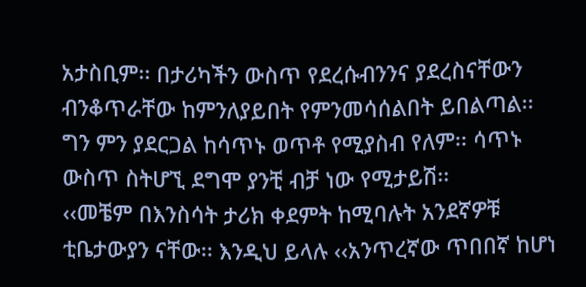አታስቢም፡፡ በታሪካችን ውስጥ የደረሱብንንና ያደረስናቸውን ብንቆጥራቸው ከምንለያይበት የምንመሳሰልበት ይበልጣል፡፡ ግን ምን ያደርጋል ከሳጥኑ ወጥቶ የሚያስብ የለም፡፡ ሳጥኑ ውስጥ ስትሆኚ ደግሞ ያንቺ ብቻ ነው የሚታይሽ፡፡
‹‹መቼም በእንስሳት ታሪክ ቀደምት ከሚባሉት አንደኛዎቹ ቲቤታውያን ናቸው፡፡ እንዲህ ይላሉ ‹‹አንጥረኛው ጥበበኛ ከሆነ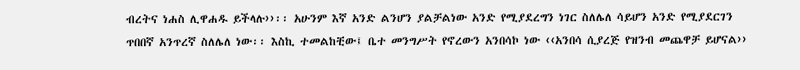ብረትና ነሐስ ሊዋሐዱ ይችላሉ››፡፡ አሁንም እኛ አንድ ልንሆን ያልቻልነው አንድ የሚያደረግን ነገር ስለሌለ ሳይሆን አንድ የሚያደርገን ጥበበኛ አንጥረኛ ስለሌለ ነው፡፡ እስኪ ተመልከቺው፤ ቤተ መንግሥት የኖረውን አንበሳኮ ነው ‹‹አንበሳ ሲያረጅ የዝንብ መጨዋቻ ይሆናል››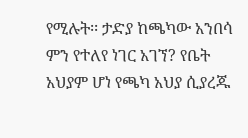የሚሉት፡፡ ታድያ ከጫካው አንበሳ ምን የተለየ ነገር አገኘ? የቤት አህያም ሆነ የጫካ አህያ ሲያረጁ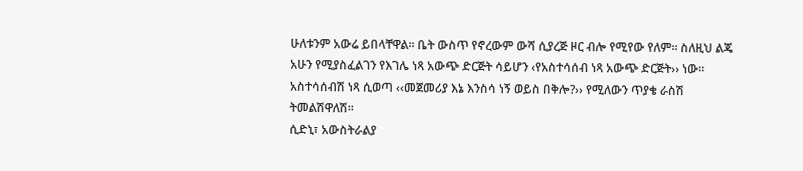ሁለቱንም አውሬ ይበላቸዋል፡፡ ቤት ውስጥ የኖረውም ውሻ ሲያረጅ ዞር ብሎ የሚየው የለም፡፡ ስለዚህ ልጄ አሁን የሚያስፈልገን የእገሌ ነጻ አውጭ ድርጅት ሳይሆን ‹የአስተሳሰብ ነጻ አውጭ ድርጅት›› ነው፡፡ አስተሳሰብሽ ነጻ ሲወጣ ‹‹መጀመሪያ እኔ እንስሳ ነኝ ወይስ በቅሎ?›› የሚለውን ጥያቄ ራስሽ ትመልሽዋለሽ፡፡
ሲድኒ፣ አውስትራልያ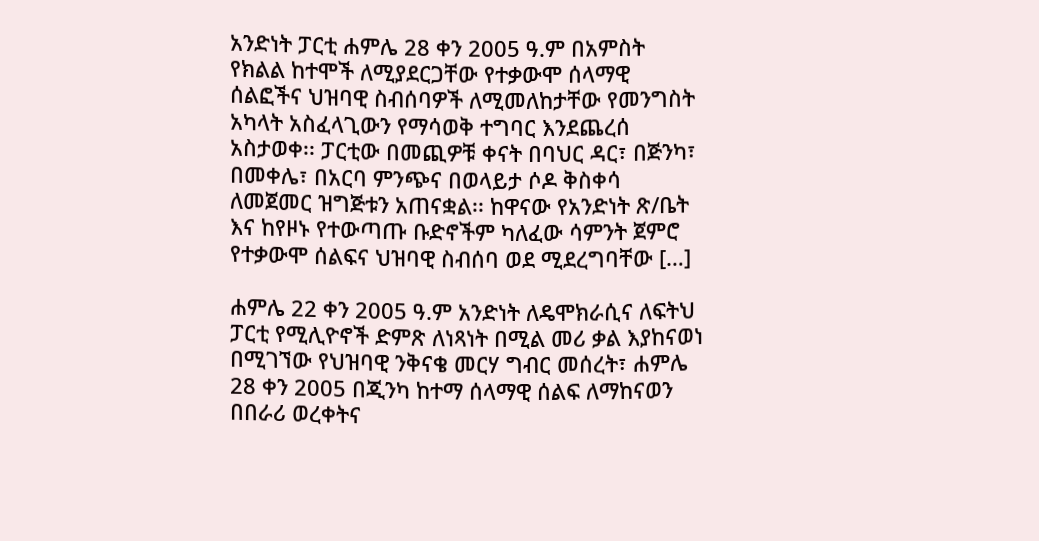አንድነት ፓርቲ ሐምሌ 28 ቀን 2005 ዓ.ም በአምስት የክልል ከተሞች ለሚያደርጋቸው የተቃውሞ ሰላማዊ ሰልፎችና ህዝባዊ ስብሰባዎች ለሚመለከታቸው የመንግስት አካላት አስፈላጊውን የማሳወቅ ተግባር እንደጨረሰ አስታወቀ፡፡ ፓርቲው በመጪዎቹ ቀናት በባህር ዳር፣ በጅንካ፣ በመቀሌ፣ በአርባ ምንጭና በወላይታ ሶዶ ቅስቀሳ ለመጀመር ዝግጅቱን አጠናቋል፡፡ ከዋናው የአንድነት ጽ/ቤት እና ከየዞኑ የተውጣጡ ቡድኖችም ካለፈው ሳምንት ጀምሮ የተቃውሞ ሰልፍና ህዝባዊ ስብሰባ ወደ ሚደረግባቸው […]

ሐምሌ 22 ቀን 2005 ዓ.ም አንድነት ለዴሞክራሲና ለፍትህ ፓርቲ የሚሊዮኖች ድምጽ ለነጻነት በሚል መሪ ቃል እያከናወነ በሚገኘው የህዝባዊ ንቅናቄ መርሃ ግብር መሰረት፣ ሐምሌ 28 ቀን 2005 በጂንካ ከተማ ሰላማዊ ሰልፍ ለማከናወን በበራሪ ወረቀትና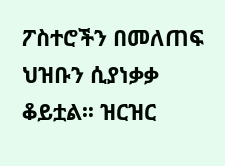ፖስተሮችን በመለጠፍ ህዝቡን ሲያነቃቃ ቆይቷል፡፡ ዝርዝር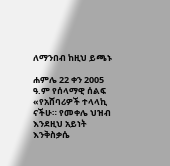ለማንበብ ከዚህ ይጫኑ

ሐምሌ 22 ቀን 2005 ዓ.ም የሰላማዊ ሰልፍ «የአሸባሪዎች ተላላኪ ናችሁ። የመቀሌ ህዝብ እንደዚህ አይነት እንቅስቃሴ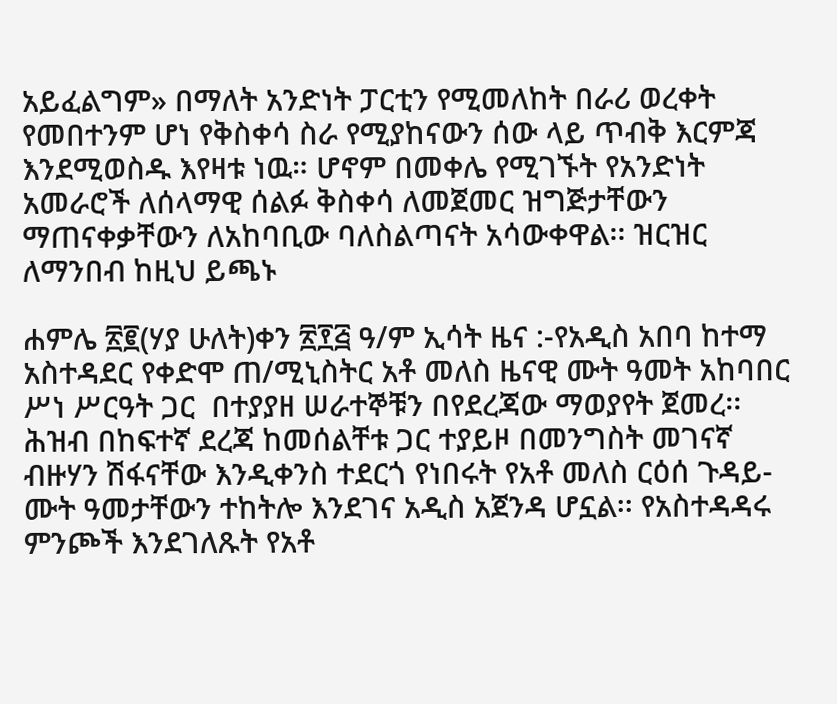አይፈልግም» በማለት አንድነት ፓርቲን የሚመለከት በራሪ ወረቀት የመበተንም ሆነ የቅስቀሳ ስራ የሚያከናውን ሰው ላይ ጥብቅ እርምጃ እንደሚወስዱ እየዛቱ ነዉ። ሆኖም በመቀሌ የሚገኙት የአንድነት አመራሮች ለሰላማዊ ሰልፉ ቅስቀሳ ለመጀመር ዝግጅታቸውን ማጠናቀቃቸውን ለአከባቢው ባለስልጣናት አሳውቀዋል፡፡ ዝርዝር ለማንበብ ከዚህ ይጫኑ

ሐምሌ ፳፪(ሃያ ሁለት)ቀን ፳፻፭ ዓ/ም ኢሳት ዜና :-የአዲስ አበባ ከተማ አስተዳደር የቀድሞ ጠ/ሚኒስትር አቶ መለስ ዜናዊ ሙት ዓመት አከባበር ሥነ ሥርዓት ጋር  በተያያዘ ሠራተኞቹን በየደረጃው ማወያየት ጀመረ፡፡ሕዝብ በከፍተኛ ደረጃ ከመሰልቸቱ ጋር ተያይዞ በመንግስት መገናኛ ብዙሃን ሽፋናቸው እንዲቀንስ ተደርጎ የነበሩት የአቶ መለስ ርዕሰ ጉዳይ- ሙት ዓመታቸውን ተከትሎ እንደገና አዲስ አጀንዳ ሆኗል፡፡ የአስተዳዳሩ ምንጮች እንደገለጹት የአቶ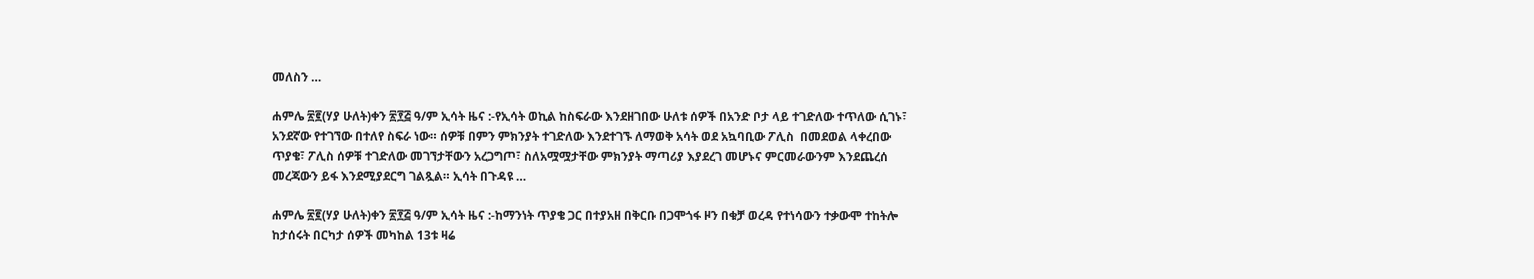መለስን …

ሐምሌ ፳፪(ሃያ ሁለት)ቀን ፳፻፭ ዓ/ም ኢሳት ዜና :-የኢሳት ወኪል ከስፍራው እንደዘገበው ሁለቱ ሰዎች በአንድ ቦታ ላይ ተገድለው ተጥለው ሲገኑ፣ አንደኛው የተገኘው በተለየ ስፍራ ነው። ሰዎቹ በምን ምክንያት ተገድለው እንደተገኙ ለማወቅ አሳት ወደ አኳባቢው ፖሊስ  በመደወል ላቀረበው ጥያቄ፣ ፖሊስ ሰዎቹ ተገድለው መገኘታቸውን አረጋግጦ፣ ስለአሟሟታቸው ምክንያት ማጣሪያ እያደረገ መሆኑና ምርመራውንም እንደጨረሰ መረጃውን ይፋ እንደሚያደርግ ገልጿል። ኢሳት በጉዳዩ …

ሐምሌ ፳፪(ሃያ ሁለት)ቀን ፳፻፭ ዓ/ም ኢሳት ዜና :-ከማንነት ጥያቄ ጋር በተያአዘ በቅርቡ በጋሞጎፋ ዞን በቁቻ ወረዳ የተነሳውን ተቃውሞ ተከትሎ ከታሰሩት በርካታ ሰዎች መካከል 13ቱ ዛሬ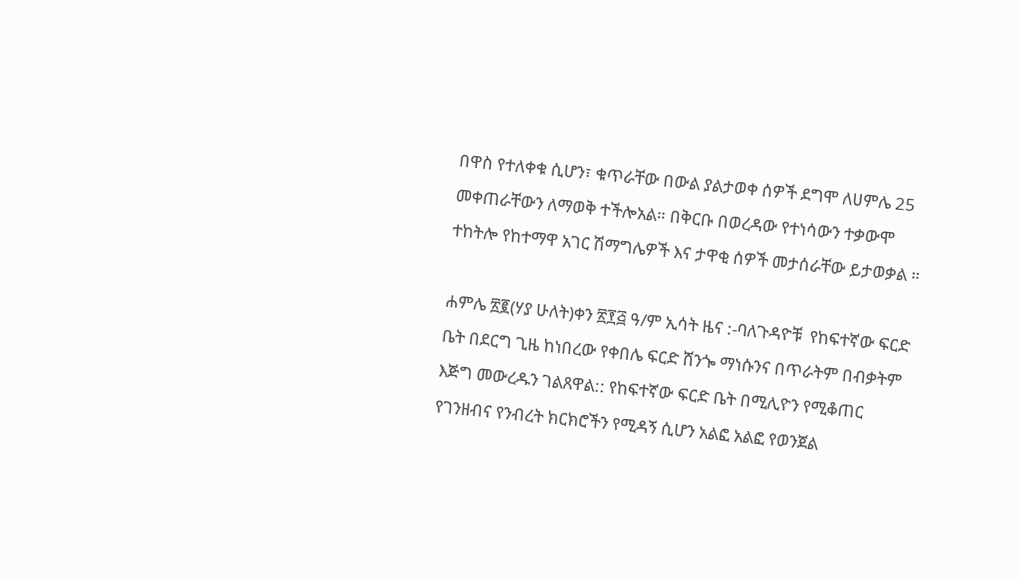በዋስ የተለቀቁ ሲሆን፣ ቁጥራቸው በውል ያልታወቀ ሰዎች ደግሞ ለሀምሌ 25 መቀጠራቸውን ለማወቅ ተችሎአል። በቅርቡ በወረዳው የተነሳውን ተቃውሞ ተከትሎ የከተማዋ አገር ሽማግሌዎች እና ታዋቂ ሰዎች መታሰራቸው ይታወቃል ።

ሐምሌ ፳፪(ሃያ ሁለት)ቀን ፳፻፭ ዓ/ም ኢሳት ዜና :-ባለጉዳዮቹ  የከፍተኛው ፍርድ ቤት በደርግ ጊዜ ከነበረው የቀበሌ ፍርድ ሸንጐ ማነሱንና በጥራትም በብቃትም እጅግ መውረዱን ገልጸዋል:: የከፍተኛው ፍርድ ቤት በሚሊዮን የሚቆጠር የገንዘብና የንብረት ክርክሮችን የሚዳኝ ሲሆን አልፎ አልፎ የወንጀል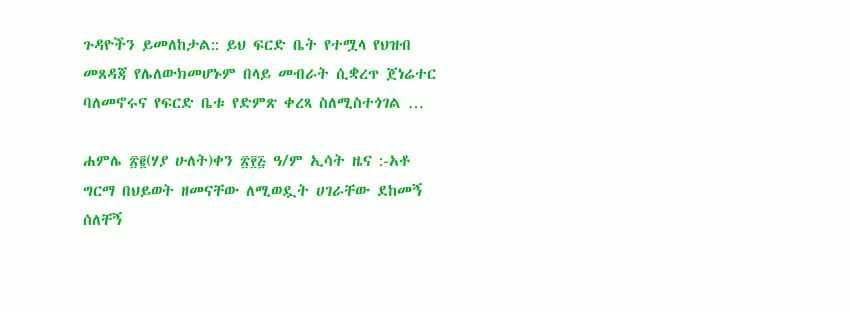ጉዳዮችን ይመለከታል:: ይህ ፍርድ ቤት የተሟላ የህዝብ መጸዳጃ የሌለውክመሆኑም በላይ መብራት ሲቋረጥ ጀነሬተር ባለመኖሩና የፍርድ ቤቱ የድምጽ ቀረጻ ስለሚስተጎገል …

ሐምሌ ፳፪(ሃያ ሁለት)ቀን ፳፻፭ ዓ/ም ኢሳት ዜና :-አቶ ግርማ በህይወት ዘመናቸው ለሚወዷት ሀገራቸው ደከመኝ ሰለቸኝ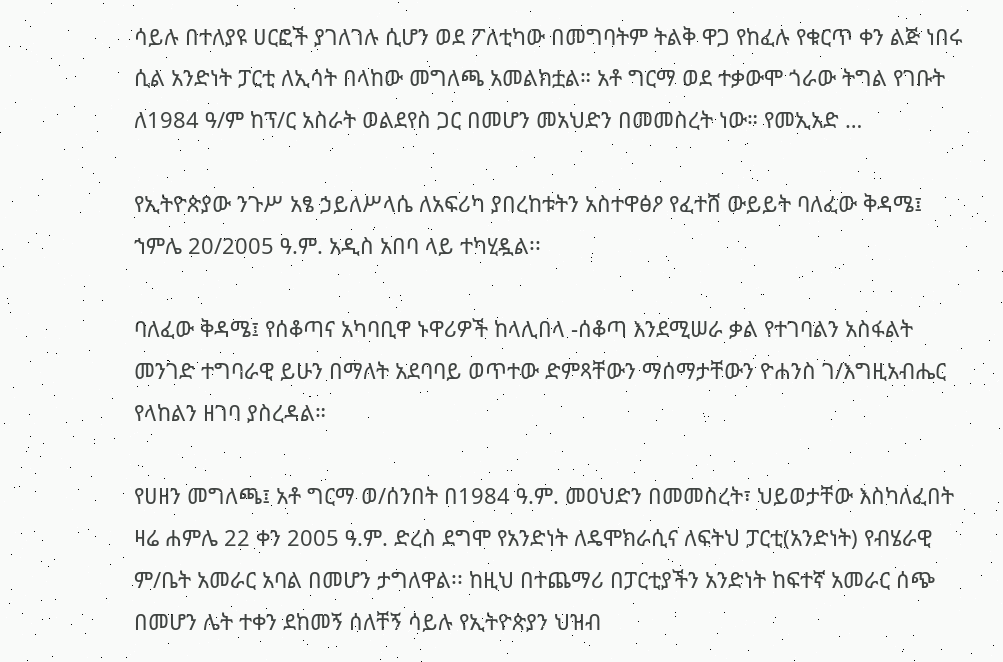ሳይሉ በተለያዩ ሀርፎች ያገለገሉ ሲሆን ወደ ፖለቲካው በመግባትም ትልቅ ዋጋ የከፈሉ የቁርጥ ቀን ልጅ ነበሩ ሲል አንድነት ፓርቲ ለኢሳት በላከው መግለጫ አመልክቷል። አቶ ግርማ ወደ ተቃውሞ ጎራው ትግል የገቡት ለ1984 ዓ/ም ከፕ/ር አስራት ወልደየስ ጋር በመሆን መአህድን በመመስረት ነው። የመኢአድ …

የኢትዮጵያው ንጉሥ አፄ ኃይለሥላሴ ለአፍሪካ ያበረከቱትን አስተዋፅዖ የፈተሸ ውይይት ባለፈው ቅዳሜ፤ ኀምሌ 20/2005 ዓ.ም. አዲስ አበባ ላይ ተካሂዷል፡፡

ባለፈው ቅዳሜ፤ የሰቆጣና አካባቢዋ ኑዋሪዎች ከላሊበላ -ሰቆጣ እንደሚሠራ ቃል የተገባልን አስፋልት መንገድ ተግባራዊ ይሁን በማለት አደባባይ ወጥተው ድምጻቸውን ማሰማታቸውን ዮሐንስ ገ/እግዚአብሔር የላከልን ዘገባ ያስረዳል።

የሀዘን መግለጫ፤ አቶ ግርማ ወ/ሰንበት በ1984 ዓ.ም. መዐህድን በመመስረት፣ ህይወታቸው እስካለፈበት ዛሬ ሐምሌ 22 ቀን 2005 ዓ.ም. ድረስ ደግሞ የአንድነት ለዴሞክራሲና ለፍትህ ፓርቲ(አንድነት) የብሄራዊ ም/ቤት አመራር አባል በመሆን ታግለዋል፡፡ ከዚህ በተጨማሪ በፓርቲያችን አንድነት ከፍተኛ አመራር ሰጭ በመሆን ሌት ተቀን ደከመኝ ሰለቸኝ ሳይሉ የኢትዮጵያን ህዝብ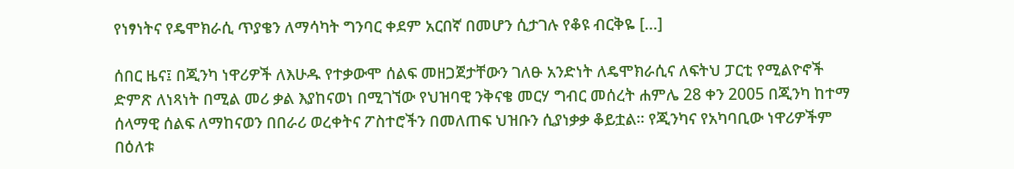የነፃነትና የዴሞክራሲ ጥያቄን ለማሳካት ግንባር ቀደም አርበኛ በመሆን ሲታገሉ የቆዩ ብርቅዬ […]

ሰበር ዜና፤ በጂንካ ነዋሪዎች ለእሁዱ የተቃውሞ ሰልፍ መዘጋጀታቸውን ገለፁ አንድነት ለዴሞክራሲና ለፍትህ ፓርቲ የሚልዮኖች ድምጽ ለነጻነት በሚል መሪ ቃል እያከናወነ በሚገኘው የህዝባዊ ንቅናቄ መርሃ ግብር መሰረት ሐምሌ 28 ቀን 2005 በጂንካ ከተማ ሰላማዊ ሰልፍ ለማከናወን በበራሪ ወረቀትና ፖስተሮችን በመለጠፍ ህዝቡን ሲያነቃቃ ቆይቷል፡፡ የጂንካና የአካባቢው ነዋሪዎችም በዕለቱ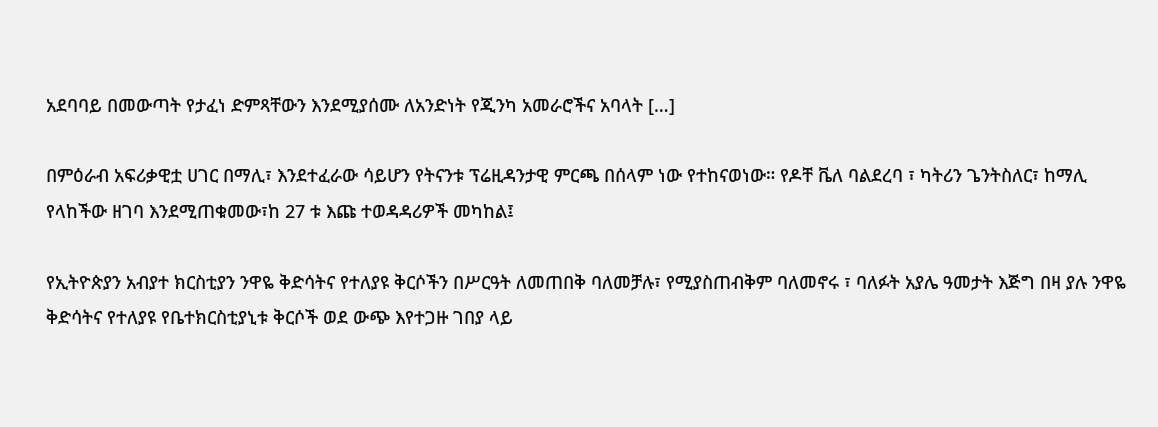አደባባይ በመውጣት የታፈነ ድምጻቸውን እንደሚያሰሙ ለአንድነት የጂንካ አመራሮችና አባላት […]

በምዕራብ አፍሪቃዊቷ ሀገር በማሊ፣ እንደተፈራው ሳይሆን የትናንቱ ፕሬዚዳንታዊ ምርጫ በሰላም ነው የተከናወነው። የዶቸ ቬለ ባልደረባ ፣ ካትሪን ጌንትስለር፣ ከማሊ የላከችው ዘገባ እንደሚጠቁመው፣ከ 27 ቱ እጩ ተወዳዳሪዎች መካከል፤

የኢትዮጵያን አብያተ ክርስቲያን ንዋዬ ቅድሳትና የተለያዩ ቅርሶችን በሥርዓት ለመጠበቅ ባለመቻሉ፣ የሚያስጠብቅም ባለመኖሩ ፣ ባለፉት አያሌ ዓመታት እጅግ በዛ ያሉ ንዋዬ ቅድሳትና የተለያዩ የቤተክርስቲያኒቱ ቅርሶች ወደ ውጭ እየተጋዙ ገበያ ላይ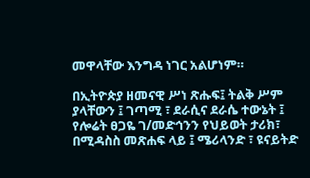መዋላቸው እንግዳ ነገር አልሆነም።

በኢትዮጵያ ዘመናዊ ሥነ ጽሑፍ፤ ትልቅ ሥም ያላቸውን ፤ ገጣሚ ፣ ደራሲና ደራሴ ተውኔት ፤ የሎሬት ፀጋዬ ገ/መድኅንን የህይወት ታሪክ፣ በሚዳስስ መጽሐፍ ላይ ፤ ሜሪላንድ ፣ ዩናይትድ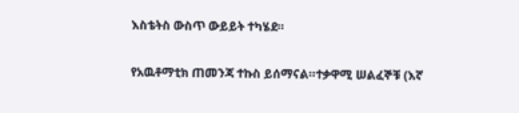እስቴትስ ውስጥ ውይይት ተካሄደ።

የአዉቶማቲክ ጠመንጃ ተኩስ ይሰማናል።ተቃዋሚ ሠልፈኞቹ (እኛ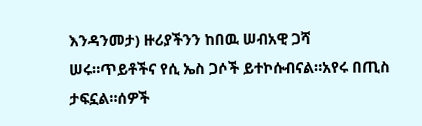እንዳንመታ) ዙሪያችንን ከበዉ ሠብአዊ ጋሻ ሠሩ።ጥይቶችና የሲ ኤስ ጋሶች ይተኮሱብናል።አየሩ በጢስ ታፍኗል።ሰዎች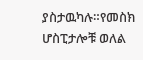ያስታዉካሉ።የመስክ ሆስፒታሎቹ ወለል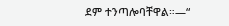ደም ተንጣሎባቸዋል።—“